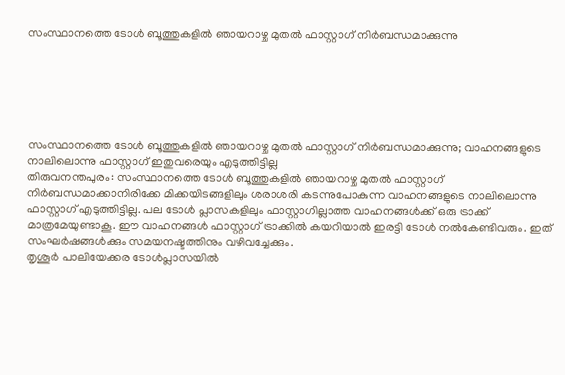സംസ്ഥാനത്തെ ടോള്‍ ബൂത്തുകളില്‍ ഞായറാഴ്ച മുതല്‍ ഫാസ്റ്റാഗ് നിര്‍ബന്ധമാക്കുന്നു






സംസ്ഥാനത്തെ ടോള്‍ ബൂത്തുകളില്‍ ഞായറാഴ്ച മുതല്‍ ഫാസ്റ്റാഗ് നിര്‍ബന്ധമാക്കുന്നു; വാഹനങ്ങളുടെ നാലിലൊന്നു ഫാസ്റ്റാഗ് ഇതുവരെയും എടുത്തിട്ടില്ല
തിരുവനന്തപുരം: സംസ്ഥാനത്തെ ടോള്‍ ബൂത്തുകളില്‍ ഞായറാഴ്ച മുതല്‍ ഫാസ്റ്റാഗ് നിര്‍ബന്ധമാക്കാനിരിക്കേ മിക്കയിടങ്ങളിലും ശരാശരി കടന്നുപോകുന്ന വാഹനങ്ങളുടെ നാലിലൊന്നു ഫാസ്റ്റാഗ് എടുത്തിട്ടില്ല. പല ടോള്‍ പ്ലാസകളിലും ഫാസ്റ്റാഗില്ലാത്ത വാഹനങ്ങള്‍ക്ക് ഒരു ട്രാക്ക് മാത്രമേയുണ്ടാകൂ. ഈ വാഹനങ്ങള്‍ ഫാസ്റ്റാഗ് ട്രാക്കില്‍ കയറിയാല്‍ ഇരട്ടി ടോള്‍ നല്‍കേണ്ടിവരും. ഇത് സംഘര്‍ഷങ്ങള്‍ക്കും സമയനഷ്ടത്തിനും വഴിവച്ചേക്കും.
തൃശൂര്‍ പാലിയേക്കര ടോള്‍പ്ലാസയില്‍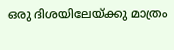ഒരു ദിശയിലേയ്ക്കു മാത്രം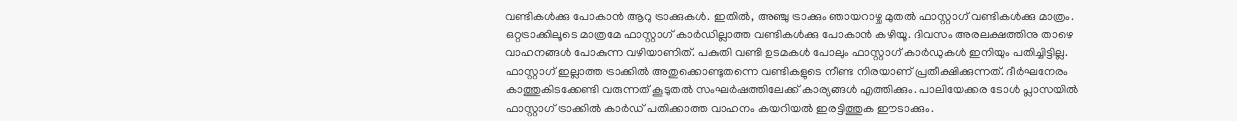വണ്ടികള്‍ക്കു പോകാന്‍ ആറു ട്രാക്കുകള്‍. ഇതില്‍, അഞ്ചു ട്രാക്കും ഞായറാഴ്ച മുതല്‍ ഫാസ്റ്റാഗ് വണ്ടികള്‍ക്കു മാത്രം. ഒറ്റട്രാക്കിലൂടെ മാത്രമേ ഫാസ്റ്റാഗ് കാര്‍ഡില്ലാത്ത വണ്ടികള്‍ക്കു പോകാന്‍ കഴിയൂ. ദിവസം അരലക്ഷത്തിനു താഴെ വാഹനങ്ങള്‍ പോകുന്ന വഴിയാണിത്. പകുതി വണ്ടി ഉടമകള്‍ പോലും ഫാസ്റ്റാഗ് കാര്‍ഡുകള്‍ ഇനിയും പതിച്ചിട്ടില്ല. ഫാസ്റ്റാഗ് ഇല്ലാത്ത ട്രാക്കില്‍ അതുക്കൊണ്ടുതന്നെ വണ്ടികളുടെ നീണ്ട നിരയാണ് പ്രതീക്ഷിക്കുന്നത്. ദീര്‍ഘനേരം കാത്തുകിടക്കേണ്ടി വരുന്നത് കൂടുതല്‍ സംഘര്‍ഷത്തിലേക്ക് കാര്യങ്ങള്‍ എത്തിക്കും. പാലിയേക്കര ടോള്‍ പ്ലാസയില്‍ ഫാസ്റ്റാഗ് ട്രാക്കില്‍ കാര്‍ഡ് പതിക്കാത്ത വാഹനം കയറിയല്‍ ഇരട്ടിത്തുക ഈടാക്കും.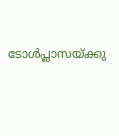ടോള്‍പ്ലാസയ്ക്കു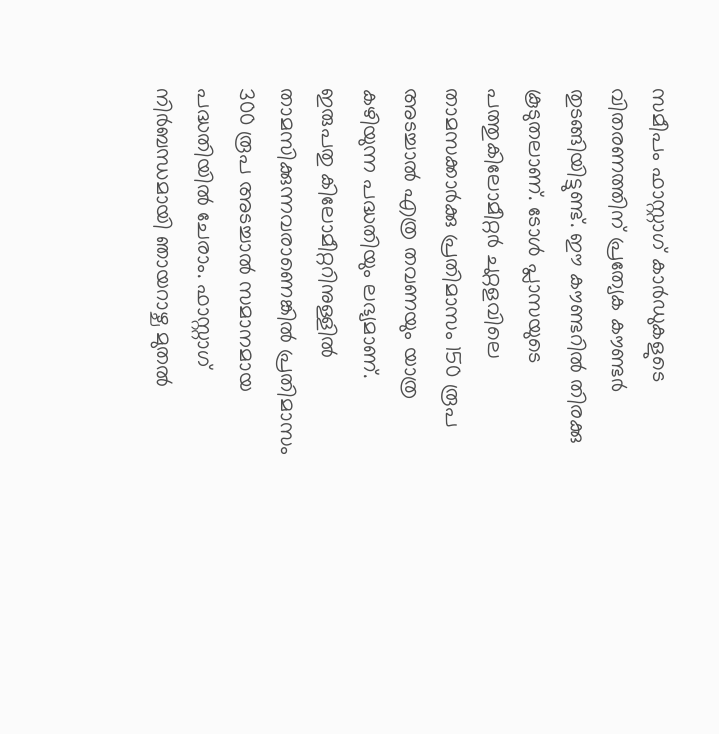സമീപം ഫാസ്റ്റാഗ് കാര്‍ഡുകളുടെ വിതരണത്തിന് പ്രത്യേക കൗണ്ടര്‍ തുടങ്ങിയിട്ടുണ്ട്. ഈ കൗണ്ടറില്‍ തിരക്കു കൂടുതലാണ്. ടോള്‍ പ്ലാസയുടെ പത്തുകിലോമീറ്റര്‍ ചുറ്റളവിലെ താമസക്കാര്‍ക്കു പ്രതിമാസം 150 രൂപ അടച്ചാല്‍ എത്ര തവണയും യാത്ര കഴിയുന്ന പദ്ധതിയും ലഭ്യമാണ്. ഇരുപതു കിലോമീറ്ററിനുള്ളില്‍ താമസിക്കുന്നവരാണെങ്കില്‍ പ്രതിമാസം 300 രൂപ അടച്ചാല്‍ സമാനമായ പദ്ധതിയില്‍ ചേരാം. ഫാസ്റ്റാഗ് നിര്‍ബന്ധമായി ഞായറാഴ്ച മുതല്‍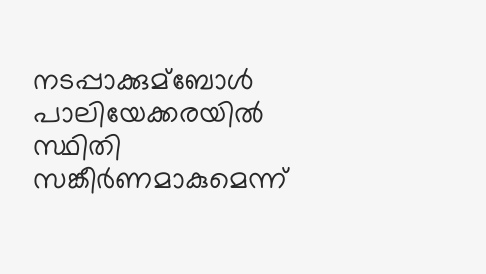നടപ്പാക്കുമ്ബോള്‍ പാലിയേക്കരയില്‍ സ്ഥിതി സങ്കീര്‍ണമാകുമെന്ന്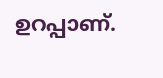ഉറപ്പാണ്.